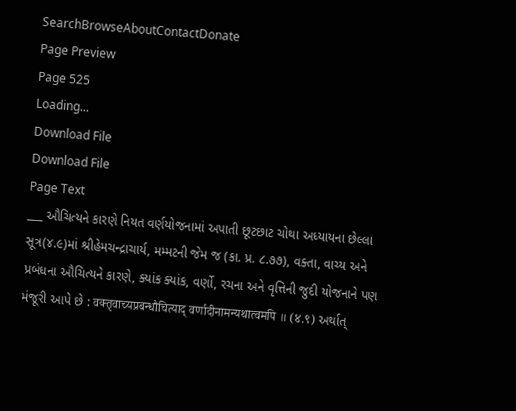SearchBrowseAboutContactDonate
Page Preview
Page 525
Loading...
Download File
Download File
Page Text
___ ઔચિત્યને કારણે નિયત વર્ણયોજનામાં અપાતી છૂટછાટ ચોથા અધ્યાયના છેલ્લા સૂત્ર(૪.૯)માં શ્રીહેમચન્દ્રાચાર્ય, મમ્મટની જેમ જ (કા. પ્ર. ૮.૭૭), વક્તા, વાચ્ય અને પ્રબંધના ઔચિત્યને કારણે, ક્યાંક ક્યાંક, વર્ણો, રચના અને વૃત્તિની જુદી યોજનાને પણ મંજૂરી આપે છે : वक्तृवाच्यप्रबन्धौचित्याद् वर्णादीनामन्यथात्वमपि ॥ (४.९) અર્થાત્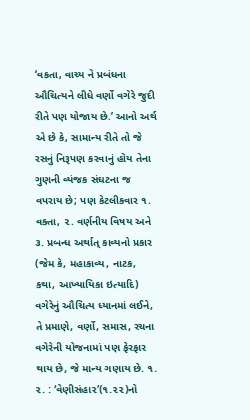‘વકતા, વાચ્ય ને પ્રબંધના ઔચિત્યને લીધે વર્ણો વગેરે જુદી રીતે પણ યોજાય છે.’ આનો અર્થ એ છે કે, સામાન્ય રીતે તો જે રસનું નિરૂપણ કરવાનું હોય તેના ગુણની વ્યંજક સંઘટના જ વપરાય છે; પણ કેટલીકવાર ૧. વક્તા, ૨. વર્ણનીય વિષય અને ૩. પ્રબન્ધ અર્થાત્ કાવ્યનો પ્રકાર (જેમ કે, મહાકાવ્ય, નાટક, કથા, આખ્યાયિકા ઇત્યાદિ) વગેરેનું ઔચિત્ય ધ્યાનમાં લઈને, તે પ્રમાણે, વર્ણો, સમાસ, રચના વગેરેની યોજનામાં પણ ફેરફાર થાય છે, જે માન્ય ગણાય છે. ૧. ૨. : ‘વેણીસંહા૨’(૧.૨૨)નો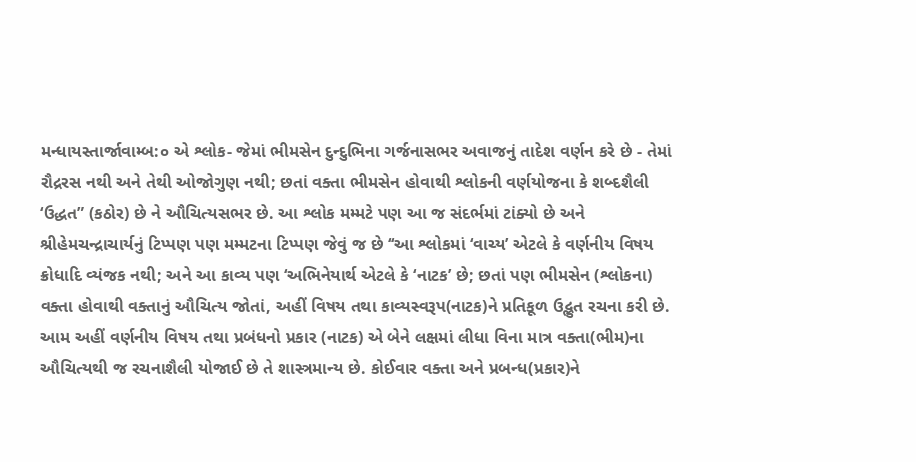મન્ધાયસ્તાર્જાવામ્બ:૦ એ શ્લોક- જેમાં ભીમસેન દુન્દુભિના ગર્જનાસભર અવાજનું તાદેશ વર્ણન કરે છે - તેમાં રૌદ્રરસ નથી અને તેથી ઓજોગુણ નથી; છતાં વક્તા ભીમસેન હોવાથી શ્લોકની વર્ણયોજના કે શબ્દશૈલી ‘ઉદ્ધત” (કઠોર) છે ને ઔચિત્યસભર છે. આ શ્લોક મમ્મટે પણ આ જ સંદર્ભમાં ટાંક્યો છે અને શ્રીહેમચન્દ્રાચાર્યનું ટિપ્પણ પણ મમ્મટના ટિપ્પણ જેવું જ છે ‘‘આ શ્લોકમાં ‘વાચ્ય’ એટલે કે વર્ણનીય વિષય ક્રોધાદિ વ્યંજક નથી; અને આ કાવ્ય પણ ‘અભિનેયાર્થ એટલે કે ‘નાટક’ છે; છતાં પણ ભીમસેન (શ્લોકના) વક્તા હોવાથી વક્તાનું ઔચિત્ય જોતાં, અહીં વિષય તથા કાવ્યસ્વરૂપ(નાટક)ને પ્રતિકૂળ ઉદ્ભુત રચના કરી છે. આમ અહીં વર્ણનીય વિષય તથા પ્રબંધનો પ્રકાર (નાટક) એ બેને લક્ષમાં લીધા વિના માત્ર વક્તા(ભીમ)ના ઔચિત્યથી જ રચનાશૈલી યોજાઈ છે તે શાસ્ત્રમાન્ય છે. કોઈવાર વક્તા અને પ્રબન્ધ(પ્રકાર)ને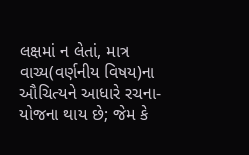લક્ષમાં ન લેતાં, માત્ર વાચ્ય(વર્ણનીય વિષય)ના ઔચિત્યને આધારે રચના-યોજના થાય છે; જેમ કે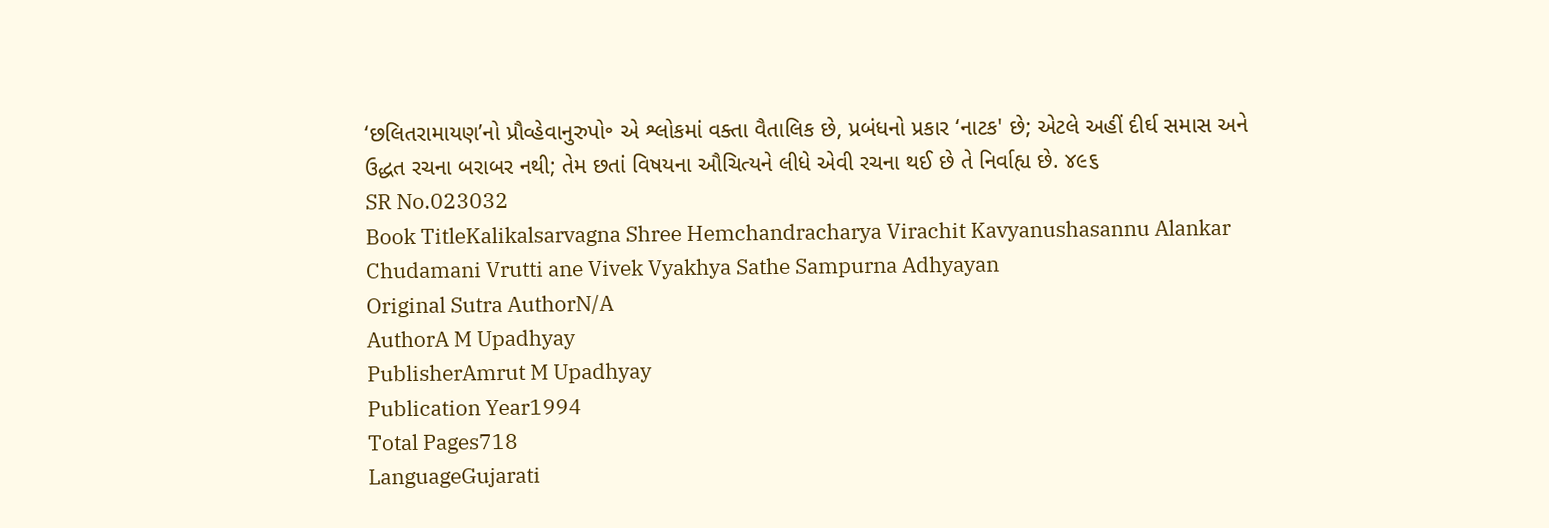‘છલિતરામાયણ’નો પ્રૌવ્હેવાનુરુપો॰ એ શ્લોકમાં વક્તા વૈતાલિક છે, પ્રબંધનો પ્રકાર ‘નાટક' છે; એટલે અહીં દીર્ઘ સમાસ અને ઉદ્ધત રચના બરાબર નથી; તેમ છતાં વિષયના ઔચિત્યને લીધે એવી રચના થઈ છે તે નિર્વાહ્ય છે. ૪૯૬
SR No.023032
Book TitleKalikalsarvagna Shree Hemchandracharya Virachit Kavyanushasannu Alankar Chudamani Vrutti ane Vivek Vyakhya Sathe Sampurna Adhyayan
Original Sutra AuthorN/A
AuthorA M Upadhyay
PublisherAmrut M Upadhyay
Publication Year1994
Total Pages718
LanguageGujarati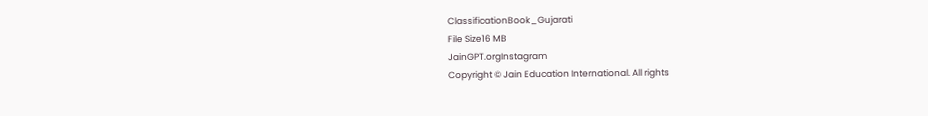ClassificationBook_Gujarati
File Size16 MB
JainGPT.orgInstagram
Copyright © Jain Education International. All rights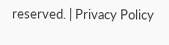reserved. | Privacy Policy